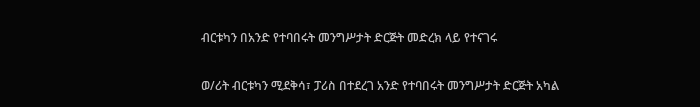ብርቱካን በአንድ የተባበሩት መንግሥታት ድርጅት መድረክ ላይ የተናገሩ

ወ/ሪት ብርቱካን ሚደቅሳ፣ ፓሪስ በተደረገ አንድ የተባበሩት መንግሥታት ድርጅት አካል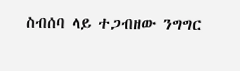ስብሰባ ላይ ተጋብዘው ንግግር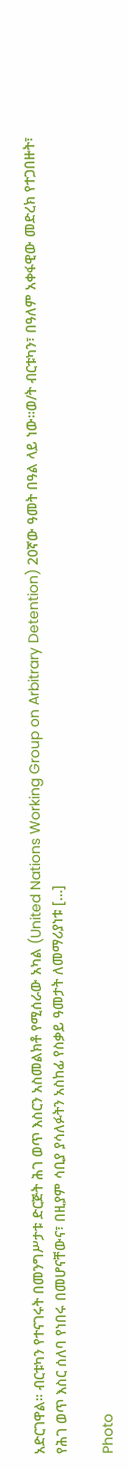አድርገዋል። ብርቱካን የተናገሩት በመንግሥታቱ ድርጅት ሕገ ወጥ እስርን አስመልክቶ የሚሰራው አካል (United Nations Working Group on Arbitrary Detention) 20ኛው ዓመት በዓል ላይ ነው።ወ/ት ብርቱካን፣ በዓለም አቀፋዊው መድረክ የተጋበዙት፣ የሕገ ወጥ እስር ሰለባ የነበሩ በመሆናቸውና፣ በዚያም ሳቢያ ያሳለፉትን አስከፊ የስቃይ ዓመታት ለመማሪያነቱ […]

Photo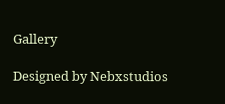Gallery

Designed by Nebxstudios